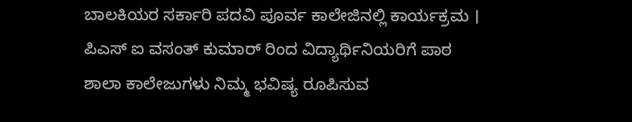ಬಾಲಕಿಯರ ಸರ್ಕಾರಿ ಪದವಿ ಪೂರ್ವ ಕಾಲೇಜಿನಲ್ಲಿ ಕಾರ್ಯಕ್ರಮ । ಪಿಎಸ್ ಐ ವಸಂತ್ ಕುಮಾರ್ ರಿಂದ ವಿದ್ಯಾರ್ಥಿನಿಯರಿಗೆ ಪಾಠ
ಶಾಲಾ ಕಾಲೇಜುಗಳು ನಿಮ್ಮ ಭವಿಷ್ಯ ರೂಪಿಸುವ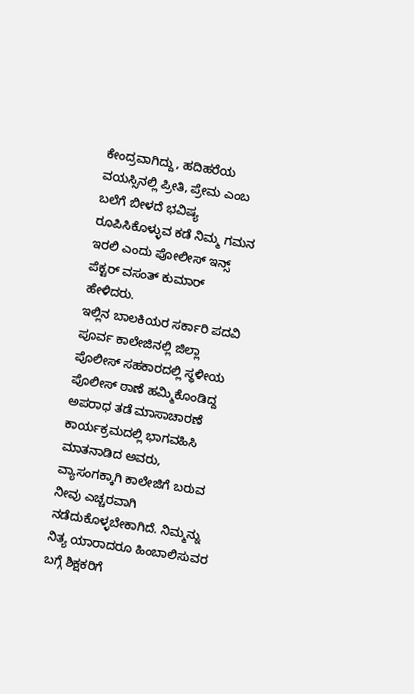ಕೇಂದ್ರವಾಗಿದ್ದು, ಹದಿಹರೆಯ ವಯಸ್ಸಿನಲ್ಲಿ ಪ್ರೀತಿ, ಪ್ರೇಮ ಎಂಬ ಬಲೆಗೆ ಬೀಳದೆ ಭವಿಷ್ಯ ರೂಪಿಸಿಕೊಳ್ಳುವ ಕಡೆ ನಿಮ್ಮ ಗಮನ ಇರಲಿ ಎಂದು ಪೋಲೀಸ್ ಇನ್ಸ್ ಪೆಕ್ಟರ್ ವಸಂತ್ ಕುಮಾರ್ ಹೇಳಿದರು.
ಇಲ್ಲಿನ ಬಾಲಕಿಯರ ಸರ್ಕಾರಿ ಪದವಿ ಪೂರ್ವ ಕಾಲೇಜಿನಲ್ಲಿ ಜಿಲ್ಲಾ ಪೊಲೀಸ್ ಸಹಕಾರದಲ್ಲಿ ಸ್ಥಳೀಯ ಪೊಲೀಸ್ ಠಾಣೆ ಹಮ್ಮಿಕೊಂಡಿದ್ದ ಅಪರಾಧ ತಡೆ ಮಾಸಾಚಾರಣೆ ಕಾರ್ಯಕ್ರಮದಲ್ಲಿ ಭಾಗವಹಿಸಿ ಮಾತನಾಡಿದ ಅವರು, ವ್ಯಾಸಂಗಕ್ಕಾಗಿ ಕಾಲೇಜಿಗೆ ಬರುವ ನೀವು ಎಚ್ಚರವಾಗಿ ನಡೆದುಕೊಳ್ಳಬೇಕಾಗಿದೆ. ನಿಮ್ಮನ್ನು ನಿತ್ಯ ಯಾರಾದರೂ ಹಿಂಬಾಲಿಸುವರ ಬಗ್ಗೆ ಶಿಕ್ಷಕರಿಗೆ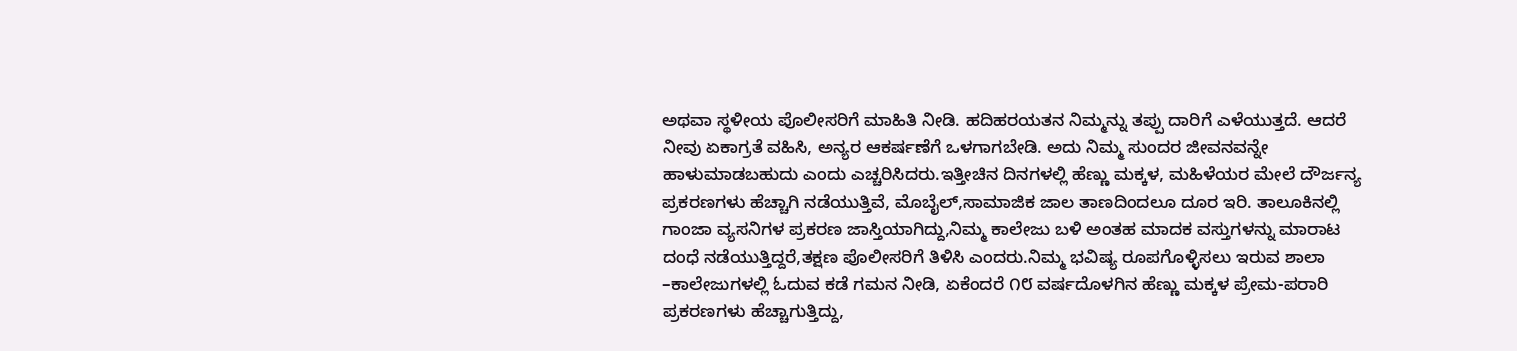ಅಥವಾ ಸ್ಥಳೀಯ ಪೊಲೀಸರಿಗೆ ಮಾಹಿತಿ ನೀಡಿ. ಹದಿಹರಯತನ ನಿಮ್ಮನ್ನು ತಪ್ಪು ದಾರಿಗೆ ಎಳೆಯುತ್ತದೆ. ಆದರೆ ನೀವು ಏಕಾಗ್ರತೆ ವಹಿಸಿ, ಅನ್ಯರ ಆಕರ್ಷಣೆಗೆ ಒಳಗಾಗಬೇಡಿ. ಅದು ನಿಮ್ಮ ಸುಂದರ ಜೀವನವನ್ನೇ ಹಾಳುಮಾಡಬಹುದು ಎಂದು ಎಚ್ಚರಿಸಿದರು.ಇತ್ತೀಚಿನ ದಿನಗಳಲ್ಲಿ ಹೆಣ್ಣು ಮಕ್ಕಳ, ಮಹಿಳೆಯರ ಮೇಲೆ ದೌರ್ಜನ್ಯ ಪ್ರಕರಣಗಳು ಹೆಚ್ಚಾಗಿ ನಡೆಯುತ್ತಿವೆ, ಮೊಬೈಲ್,ಸಾಮಾಜಿಕ ಜಾಲ ತಾಣದಿಂದಲೂ ದೂರ ಇರಿ. ತಾಲೂಕಿನಲ್ಲಿ ಗಾಂಜಾ ವ್ಯಸನಿಗಳ ಪ್ರಕರಣ ಜಾಸ್ತಿಯಾಗಿದ್ದು,ನಿಮ್ಮ ಕಾಲೇಜು ಬಳಿ ಅಂತಹ ಮಾದಕ ವಸ್ತುಗಳನ್ನು ಮಾರಾಟ ದಂಧೆ ನಡೆಯುತ್ತಿದ್ದರೆ,ತಕ್ಷಣ ಪೊಲೀಸರಿಗೆ ತಿಳಿಸಿ ಎಂದರು.ನಿಮ್ಮ ಭವಿಷ್ಯ ರೂಪಗೊಳ್ಳಿಸಲು ಇರುವ ಶಾಲಾ –ಕಾಲೇಜುಗಳಲ್ಲಿ ಓದುವ ಕಡೆ ಗಮನ ನೀಡಿ, ಏಕೆಂದರೆ ೧೮ ವರ್ಷದೊಳಗಿನ ಹೆಣ್ಣು ಮಕ್ಕಳ ಪ್ರೇಮ-ಪರಾರಿ ಪ್ರಕರಣಗಳು ಹೆಚ್ಚಾಗುತ್ತಿದ್ದು,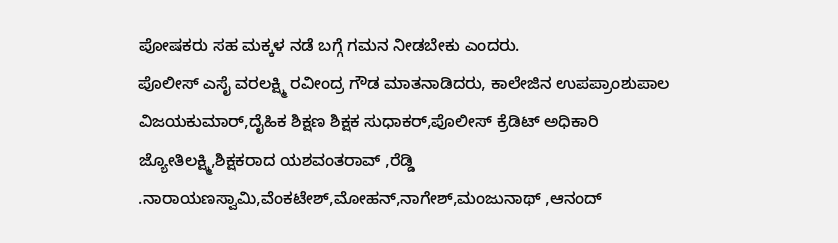ಪೋಷಕರು ಸಹ ಮಕ್ಕಳ ನಡೆ ಬಗ್ಗೆ ಗಮನ ನೀಡಬೇಕು ಎಂದರು.
ಪೊಲೀಸ್ ಎಸೈ ವರಲಕ್ಷ್ಮಿ ರವೀಂದ್ರ ಗೌಡ ಮಾತನಾಡಿದರು, ಕಾಲೇಜಿನ ಉಪಪ್ರಾಂಶುಪಾಲ ವಿಜಯಕುಮಾರ್,ದೈಹಿಕ ಶಿಕ್ಷಣ ಶಿಕ್ಷಕ ಸುಧಾಕರ್,ಪೊಲೀಸ್ ಕ್ರೆಡಿಟ್ ಅಧಿಕಾರಿ ಜ್ಯೋತಿಲಕ್ಷ್ಮಿ,ಶಿಕ್ಷಕರಾದ ಯಶವಂತರಾವ್ ,ರೆಡ್ಡಿ .ನಾರಾಯಣಸ್ವಾಮಿ,ವೆಂಕಟೇಶ್,ಮೋಹನ್,ನಾಗೇಶ್,ಮಂಜುನಾಥ್ ,ಆನಂದ್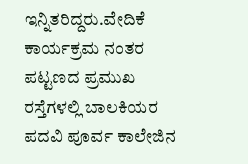ಇನ್ನಿತರಿದ್ದರು.ವೇದಿಕೆ ಕಾರ್ಯಕ್ರಮ ನಂತರ ಪಟ್ಟಣದ ಪ್ರಮುಖ ರಸ್ತೆಗಳಲ್ಲಿ ಬಾಲಕಿಯರ ಪದವಿ ಪೂರ್ವ ಕಾಲೇಜಿನ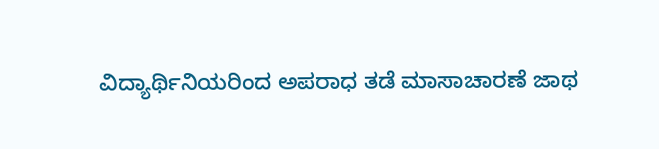ವಿದ್ಯಾರ್ಥಿನಿಯರಿಂದ ಅಪರಾಧ ತಡೆ ಮಾಸಾಚಾರಣೆ ಜಾಥ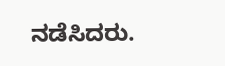ನಡೆಸಿದರು.